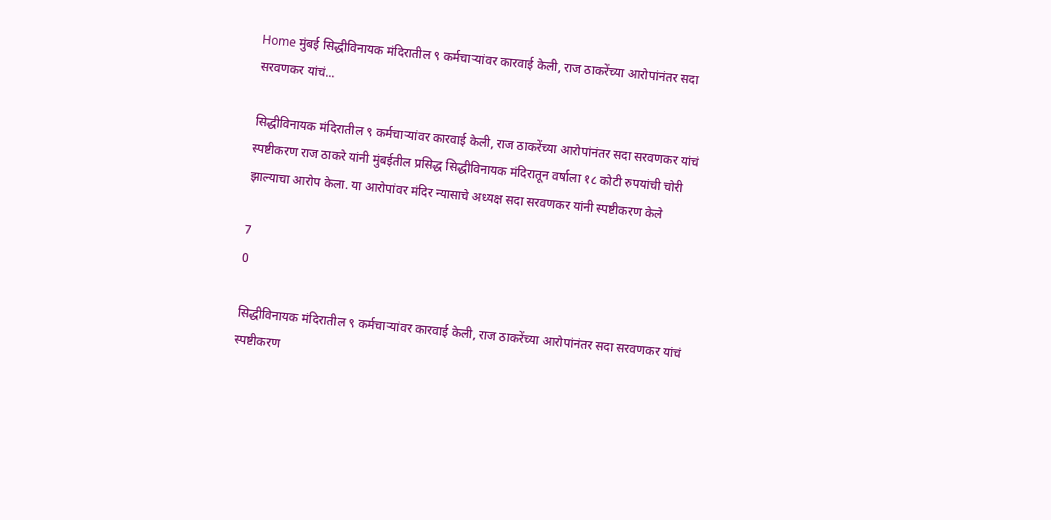Home मुंबई सिद्धीविनायक मंदिरातील ९ कर्मचाऱ्यांवर कारवाई केली, राज ठाकरेंच्या आरोपांनंतर सदा सरवणकर यांचं...

सिद्धीविनायक मंदिरातील ९ कर्मचाऱ्यांवर कारवाई केली, राज ठाकरेंच्या आरोपांनंतर सदा सरवणकर यांचं स्पष्टीकरण राज ठाकरे यांनी मुंबईतील प्रसिद्ध सिद्धीविनायक मंदिरातून वर्षाला १८ कोटी रुपयांची चोरी झाल्याचा आरोप केला. या आरोपांवर मंदिर न्यासाचे अध्यक्ष सदा सरवणकर यांनी स्पष्टीकरण केले

7
0

सिद्धीविनायक मंदिरातील ९ कर्मचाऱ्यांवर कारवाई केली, राज ठाकरेंच्या आरोपांनंतर सदा सरवणकर यांचं स्पष्टीकरण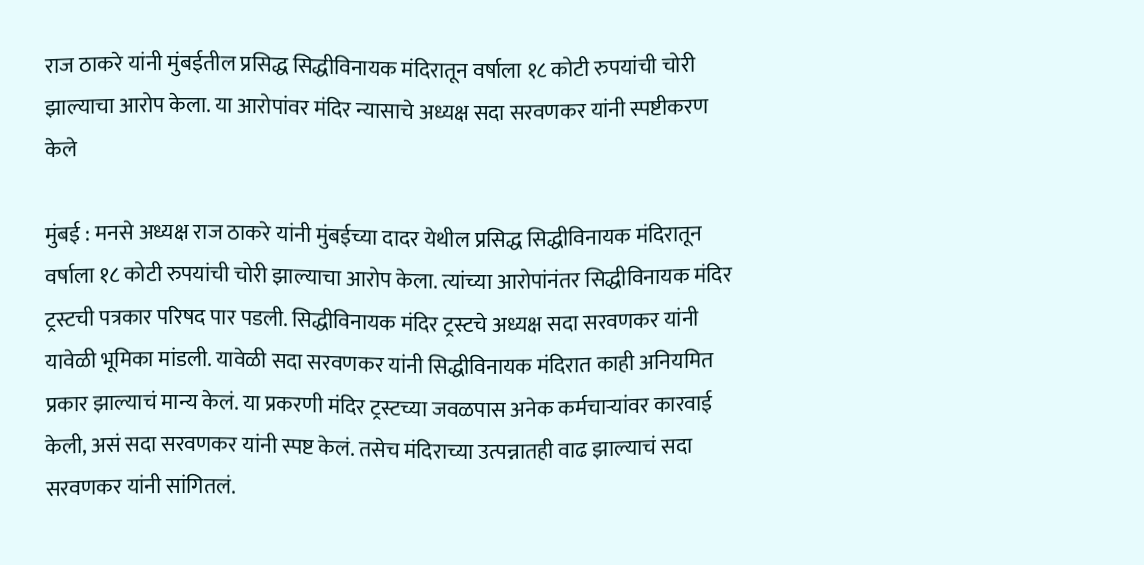राज ठाकरे यांनी मुंबईतील प्रसिद्ध सिद्धीविनायक मंदिरातून वर्षाला १८ कोटी रुपयांची चोरी झाल्याचा आरोप केला. या आरोपांवर मंदिर न्यासाचे अध्यक्ष सदा सरवणकर यांनी स्पष्टीकरण केले

मुंबई : मनसे अध्यक्ष राज ठाकरे यांनी मुंबईच्या दादर येथील प्रसिद्ध सिद्धीविनायक मंदिरातून वर्षाला १८ कोटी रुपयांची चोरी झाल्याचा आरोप केला. त्यांच्या आरोपांनंतर सिद्धीविनायक मंदिर ट्रस्टची पत्रकार परिषद पार पडली. सिद्धीविनायक मंदिर ट्रस्टचे अध्यक्ष सदा सरवणकर यांनी यावेळी भूमिका मांडली. यावेळी सदा सरवणकर यांनी सिद्धीविनायक मंदिरात काही अनियमित प्रकार झाल्याचं मान्य केलं. या प्रकरणी मंदिर ट्रस्टच्या जवळपास अनेक कर्मचाऱ्यांवर कारवाई केली, असं सदा सरवणकर यांनी स्पष्ट केलं. तसेच मंदिराच्या उत्पन्नातही वाढ झाल्याचं सदा सरवणकर यांनी सांगितलं.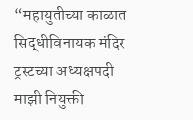“महायुतीच्या काळात सिद्धीविनायक मंदिर ट्रस्टच्या अध्यक्षपदी माझी नियुक्ती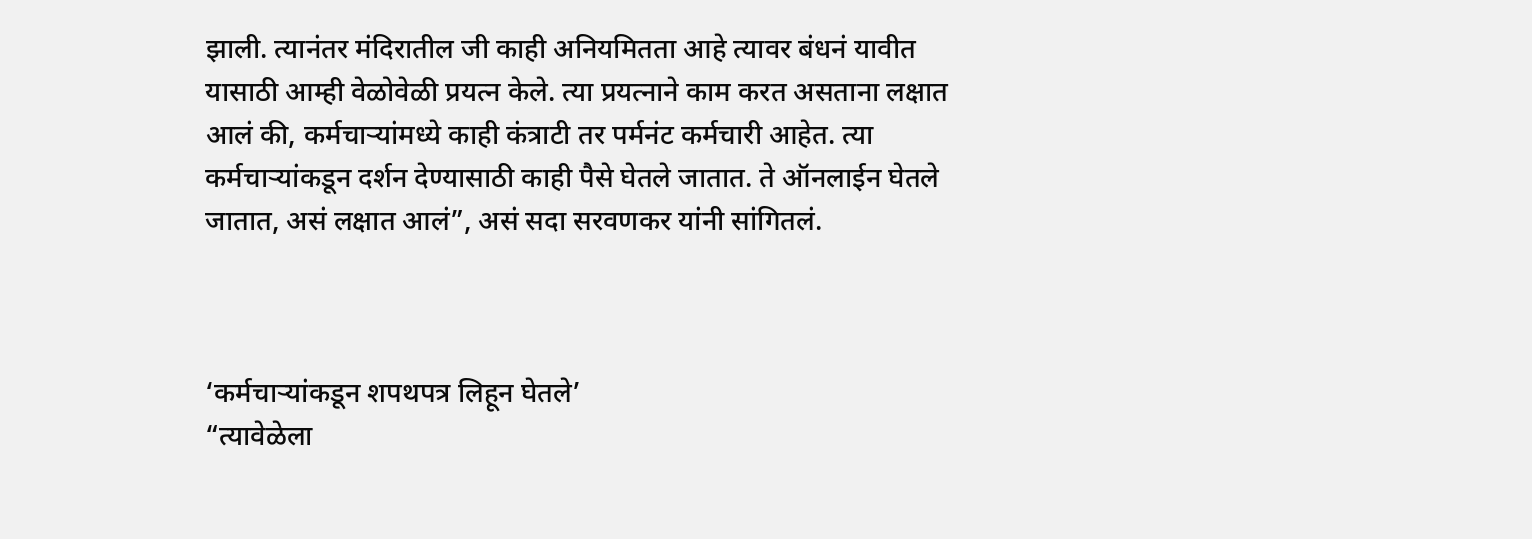झाली. त्यानंतर मंदिरातील जी काही अनियमितता आहे त्यावर बंधनं यावीत यासाठी आम्ही वेळोवेळी प्रयत्न केले. त्या प्रयत्नाने काम करत असताना लक्षात आलं की, कर्मचाऱ्यांमध्ये काही कंत्राटी तर पर्मनंट कर्मचारी आहेत. त्या कर्मचाऱ्यांकडून दर्शन देण्यासाठी काही पैसे घेतले जातात. ते ऑनलाईन घेतले जातात, असं लक्षात आलं”, असं सदा सरवणकर यांनी सांगितलं.



‘कर्मचाऱ्यांकडून शपथपत्र लिहून घेतले’
“त्यावेळेला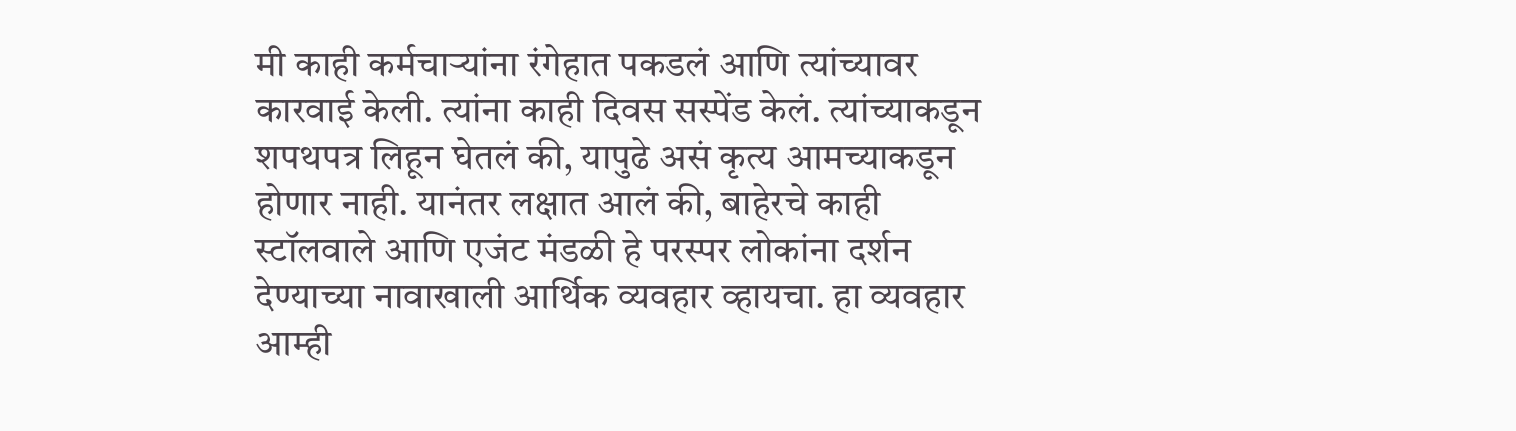मी काही कर्मचाऱ्यांना रंगेहात पकडलं आणि त्यांच्यावर कारवाई केली. त्यांना काही दिवस सस्पेंड केलं. त्यांच्याकडून शपथपत्र लिहून घेतलं की, यापुढे असं कृत्य आमच्याकडून होणार नाही. यानंतर लक्षात आलं की, बाहेरचे काही स्टॉलवाले आणि एजंट मंडळी हे परस्पर लोकांना दर्शन देण्याच्या नावाखाली आर्थिक व्यवहार व्हायचा. हा व्यवहार आम्ही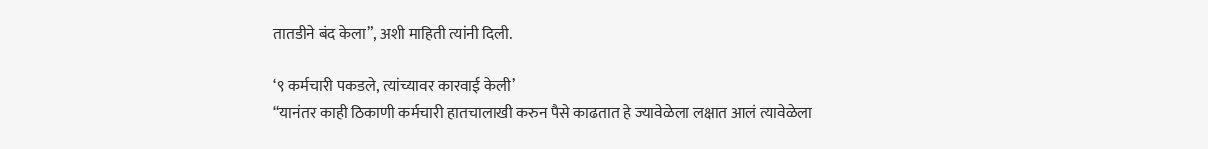तातडीने बंद केला”, अशी माहिती त्यांनी दिली.

‘९ कर्मचारी पकडले, त्यांच्यावर कारवाई केली’
“यानंतर काही ठिकाणी कर्मचारी हातचालाखी करुन पैसे काढतात हे ज्यावेळेला लक्षात आलं त्यावेळेला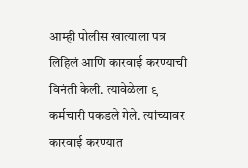आम्ही पोलीस खात्याला पत्र लिहिलं आणि कारवाई करण्याची विनंती केली. त्यावेळेला ९ कर्मचारी पकडले गेले. त्यांच्यावर कारवाई करण्यात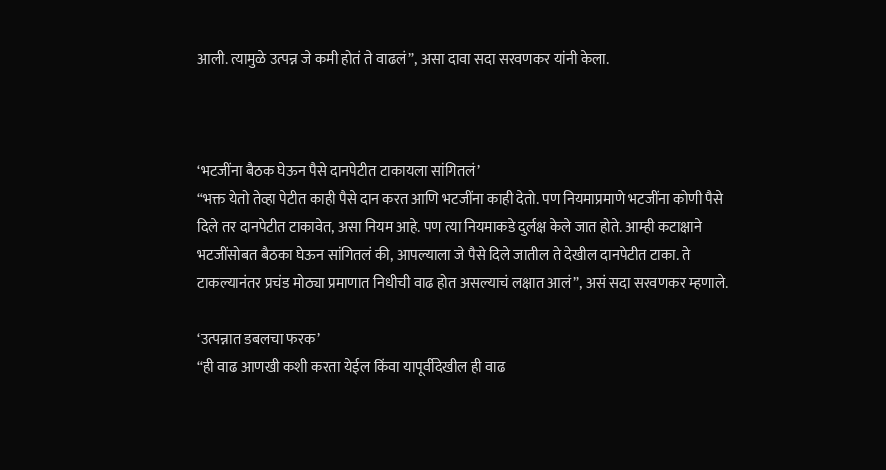आली. त्यामुळे उत्पन्न जे कमी होतं ते वाढलं”, असा दावा सदा सरवणकर यांनी केला.



‘भटजींना बैठक घेऊन पैसे दानपेटीत टाकायला सांगितलं’
“भक्त येतो तेव्हा पेटीत काही पैसे दान करत आणि भटजींना काही देतो. पण नियमाप्रमाणे भटजींना कोणी पैसे दिले तर दानपेटीत टाकावेत, असा नियम आहे. पण त्या नियमाकडे दुर्लक्ष केले जात होते. आम्ही कटाक्षाने भटजींसोबत बैठका घेऊन सांगितलं की, आपल्याला जे पैसे दिले जातील ते देखील दानपेटीत टाका. ते टाकल्यानंतर प्रचंड मोठ्या प्रमाणात निधीची वाढ होत असल्याचं लक्षात आलं”, असं सदा सरवणकर म्हणाले.

‘उत्पन्नात डबलचा फरक’
“ही वाढ आणखी कशी करता येईल किंवा यापूर्वीदेखील ही वाढ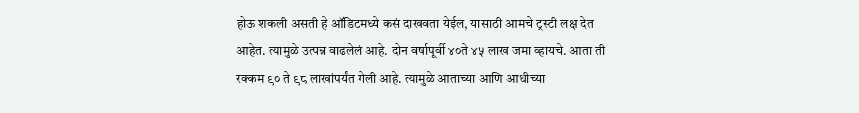होऊ शकली असती हे ऑडिटमध्ये कसं दाखवता येईल, यासाठी आमचे ट्रस्टी लक्ष देत आहेत. त्यामुळे उत्पन्न वाढलेलं आहे. दोन वर्षापूर्वी ४०ते ४५ लाख जमा व्हायचे. आता ती रक्कम ९० ते ९८ लाखांपर्यंत गेली आहे. त्यामुळे आताच्या आणि आधीच्या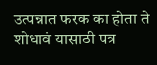उत्पन्नात फरक का होता ते शोधावं यासाठी पत्र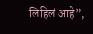लिहिलं आहे”,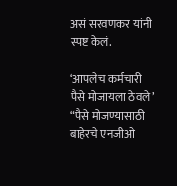असं सरवणकर यांनी स्पष्ट केलं.

‘आपलेच कर्मचारी पैसे मोजायला ठेवले’
“पैसे मोजण्यासाठी बाहेरचे एनजीओ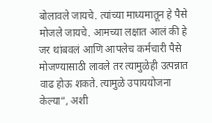बोलावले जायचे. त्यांच्या माध्यमातून हे पैसे मोजले जायचे. आमच्या लक्षात आलं की हे जर थांबवलं आणि आपलेच कर्मचारी पैसे मोजण्यासाठी लावले तर त्यामुळेही उत्पन्नात वाढ होऊ शकते. त्यामुळे उपाययोजना केल्या”, अशी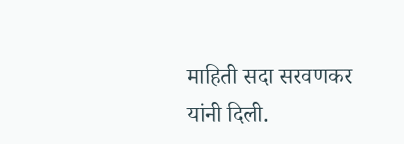माहिती सदा सरवणकर यांनी दिली.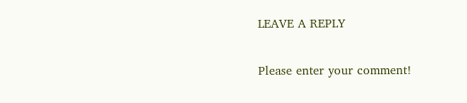LEAVE A REPLY

Please enter your comment!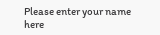Please enter your name here